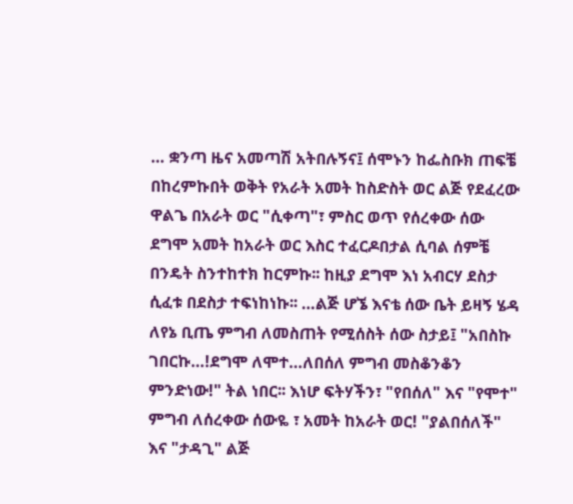… ቋንጣ ዜና አመጣሽ አትበሉኝና፤ ሰሞኑን ከፌስቡክ ጠፍቼ በከረምኩበት ወቅት የአራት አመት ከስድስት ወር ልጅ የደፈረው ዋልጌ በአራት ወር "ሲቀጣ"፣ ምስር ወጥ የሰረቀው ሰው ደግሞ አመት ከአራት ወር እስር ተፈርዶበታል ሲባል ሰምቼ በንዴት ስንተከተክ ከርምኩ፡፡ ከዚያ ደግሞ እነ አብርሃ ደስታ ሲፈቱ በደስታ ተፍነከነኩ፡፡ …ልጅ ሆኜ እናቴ ሰው ቤት ይዛኝ ሄዳ ለየኔ ቢጤ ምግብ ለመስጠት የሚሰስት ሰው ስታይ፤ "አበስኩ ገበርኩ…!ደግሞ ለሞተ…ለበሰለ ምግብ መስቆንቆን ምንድነው!" ትል ነበር፡፡ እነሆ ፍትሃችን፣ "የበሰለ" እና "የሞተ" ምግብ ለሰረቀው ሰውዬ ፣ አመት ከአራት ወር! "ያልበሰለች" እና "ታዳጊ" ልጅ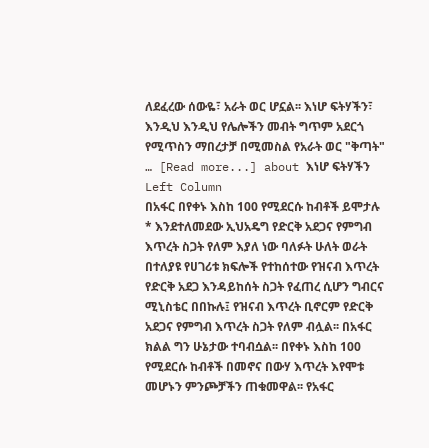ለደፈረው ሰውዬ፣ አራት ወር ሆኗል፡፡ እነሆ ፍትሃችን፣ እንዲህ እንዲህ የሌሎችን መብት ግጥም አደርጎ የሚጥስን ማበረታቻ በሚመስል የአራት ወር "ቅጣት" … [Read more...] about እነሆ ፍትሃችን
Left Column
በአፋር በየቀኑ እስከ 100 የሚደርሱ ከብቶች ይሞታሉ
* እንደተለመደው ኢህአዴግ የድርቅ አደጋና የምግብ እጥረት ስጋት የለም እያለ ነው ባለፉት ሁለት ወራት በተለያዩ የሀገሪቱ ክፍሎች የተከሰተው የዝናብ እጥረት የድርቅ አደጋ እንዳይከሰት ስጋት የፈጠረ ሲሆን ግብርና ሚኒስቴር በበኩሉ፤ የዝናብ እጥረት ቢኖርም የድርቅ አደጋና የምግብ እጥረት ስጋት የለም ብሏል፡፡ በአፋር ክልል ግን ሁኔታው ተባብሷል፡፡ በየቀኑ እስከ 100 የሚደርሱ ከብቶች በመኖና በውሃ እጥረት እየሞቱ መሆኑን ምንጮቻችን ጠቁመዋል፡፡ የአፋር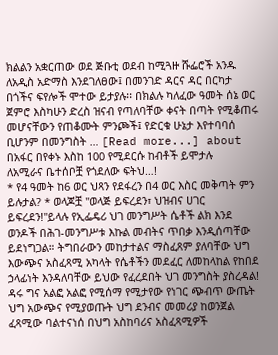ክልልን አቋርጠው ወደ ጅቡቲ ወደብ ከሚጓዙ ሹፌሮች አንዱ ለአዲስ አድማስ እንደገለፀው፤ በመንገድ ዳርና ዳር በርካታ በጎችና ፍየሎች ሞተው ይታያሉ፡፡ በክልሉ ካለፈው ዓመት ሰኔ ወር ጀምሮ እስካሁን ድረስ ዝናብ የጣለባቸው ቀናት በጣት የሚቆጠሩ መሆናቸውን የጠቆሙት ምንጮች፤ የድርቁ ሁኔታ እየተባባሰ ቢሆንም በመንግስት … [Read more...] about በአፋር በየቀኑ እስከ 100 የሚደርሱ ከብቶች ይሞታሉ
ለአሚራና ቤተሰቦቿ የጎደለው ፍትህ…!
* የ4 ዓመት ከ6 ወር ህጻን የደፋረን በ4 ወር እስር መቅጣት ምን ይሉታል? * ወላጆቿ "ወላጅ ይፍረደን፣ ህዝብና ሀገር ይፍረደን!"ይላሉ የኢፌዴሪ ህገ መንግሥት ሴቶች ልክ እንደ ወንዶች በሕገ-መንግሥቱ እኩል መብትና ጥበቃ እንዲሰጣቸው ይደነግጋል። ትግበራውን መከታተልና ማስፈጸም ያለባቸው ህግ እውጭና አስፈጻሚ አካላት የሴቶችን መደፈር ለመከላከል የከበደ ኃላፊነት እንዳለባቸው ይህው የፈረደበት ህገ መንግስት ያስረዳል! ዳሩ ግና አልፎ አልፎ የሚሰማ የሚታየው የነገር ጭብጥ ውጤት ህግ አውጭና የሚያወጡት ህግ ደንብና መመሪያ ከወንጀል ፈጻሚው ባልተናነሰ በህግ አስከባሪና አስፈጻሚዎች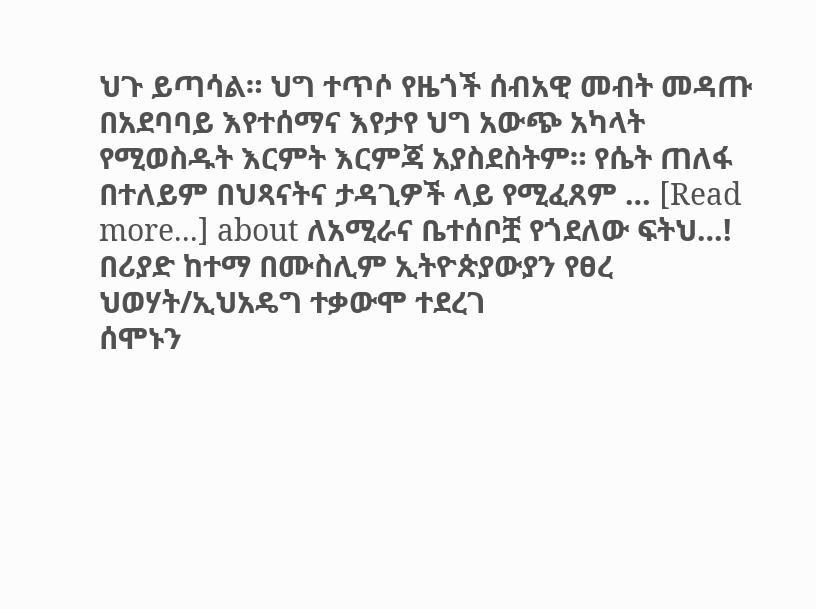ህጉ ይጣሳል። ህግ ተጥሶ የዜጎች ሰብአዊ መብት መዳጡ በአደባባይ እየተሰማና እየታየ ህግ አውጭ አካላት የሚወስዱት እርምት እርምጃ አያስደስትም። የሴት ጠለፋ በተለይም በህጻናትና ታዳጊዎች ላይ የሚፈጸም … [Read more...] about ለአሚራና ቤተሰቦቿ የጎደለው ፍትህ…!
በሪያድ ከተማ በሙስሊም ኢትዮጵያውያን የፀረ ህወሃት/ኢህአዴግ ተቃውሞ ተደረገ
ሰሞኑን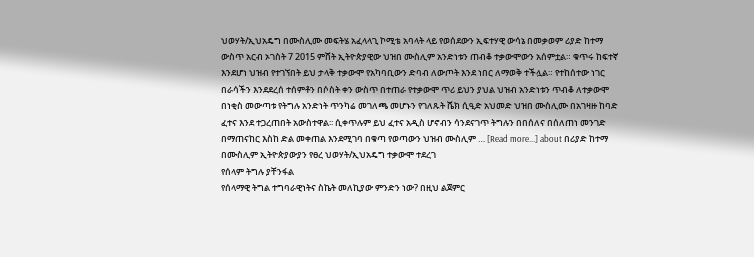ህወሃት/ኢህአዴግ በሙስሊሙ መፍትሄ አፈላላጊ ኮሚቴ አባላት ላይ የወሰደውን ኢፍተሃዊ ውሳኔ በመቃወም ሪያድ ከተማ ውስጥ አርብ ኦገስት 7 2015 ምሸት ኢትዮጵያዊው ህዝበ ሙስሊም አንድነቱን ጠብቆ ተቃውሞውን አሰምቷል። ቁጥሩ ከፍተኛ እንደሆነ ህዝብ የተገኘበት ይህ ታላቅ ተቃውሞ የአካባቢውን ድባብ ለውጦት እንደ ነበር ለማወቅ ተችሏል። የተከሰተው ነገር በራሳችን እንደደረሰ ተሰምቶን በሶስት ቀን ውስጥ በተጠራ የተቃውሞ ጥሪ ይህን ያህል ህዝብ አንድነቱን ጥብቆ ለተቃውሞ በነቂስ መውጣቱ የትግሉ አንድነት ጥንካሬ መገለጫ መሆኑን የገለጹት ሼክ ሲዒድ አህመድ ህዝበ ሙስሊሙ በአገዛዙ ከባድ ፈተና እንደ ተጋረጠበት አውስተዋል፡፡ ሲቀጥሉም ይህ ፈተና አዲስ ሆኖብን ሳንደናገጥ ትግሉን በበሰለና በሰለጠነ መንገድ በማጠናከር እስከ ድል መቀጠል እንደሚገባ በቁጣ የወጣውን ህዝብ ሙስሊም … [Read more...] about በሪያድ ከተማ በሙስሊም ኢትዮጵያውያን የፀረ ህወሃት/ኢህአዴግ ተቃውሞ ተደረገ
የሰላም ትግሉ ያቸንፋል
የሰላማዊ ትግል ተግባራዊነትና ስኬት መለኪያው ምንድን ነው? በዚህ ልጀምር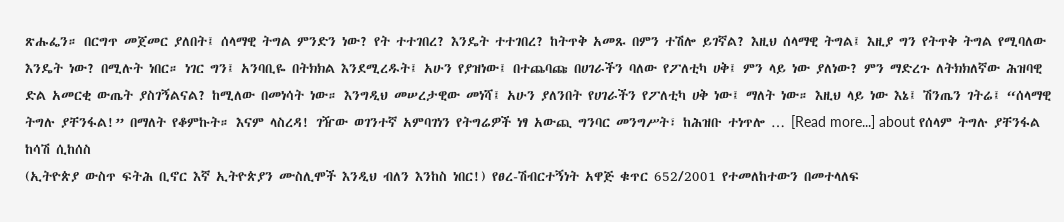ጽሑፌን። በርግጥ መጀመር ያለበት፤ ሰላማዊ ትግል ምንድን ነው? የት ተተገበረ? እንዴት ተተገበረ? ከትጥቅ አመጹ በምን ተሽሎ ይገኛል? እዚህ ሰላማዊ ትግል፤ እዚያ ግን የትጥቅ ትግል የሚባለው እንዴት ነው? በሚሉት ነበር። ነገር ግን፤ አንባቢዬ በትክክል እንደሚረዱት፤ አሁን የያዝነው፤ በተጨባጩ በሀገራችን ባለው የፖለቲካ ሀቅ፤ ምን ላይ ነው ያለነው? ምን ማድረጉ ለትክክለኛው ሕዝባዊ ድል አመርቂ ውጤት ያስገኝልናል? ከሚለው በመነሳት ነው። እንግዲህ መሠረታዊው መነሻ፤ አሁን ያለንበት የሀገራችን የፖለቲካ ሀቅ ነው፤ ማለት ነው። እዚህ ላይ ነው እኔ፤ ሽንጤን ገትሬ፤ “ሰላማዊ ትግሉ ያቸንፋል!” በማለት የቆምኩት። እናም ላስረዳ! ገዥው ወገንተኛ አምባገነን የትግሬዎች ነፃ አውጪ ግንባር መንግሥት፣ ከሕዝቡ ተነጥሎ … [Read more...] about የሰላም ትግሉ ያቸንፋል
ከሳሽ ሲከሰስ
(ኢትዮጵያ ውስጥ ፍትሕ ቢኖር እኛ ኢትዮጵያን ሙስሊሞች እንዲህ ብለን እንከስ ነበር!) የፀረ-ሽብርተኝነት አዋጅ ቁጥር 652/2001 የተመለከተውን በመተላለፍ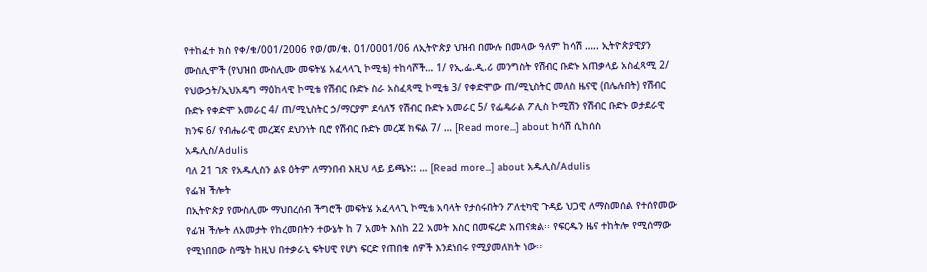የተከፈተ ክስ የቀ/ቁ/001/2006 የወ/መ/ቁ. 01/0001/06 ለኢትዮጵያ ህዝብ በሙሉ በመላው ዓለም ከሳሽ ….. ኢትዮጵያዊያን ሙስሊሞች (የህዝበ ሙስሊሙ መፍትሄ አፈላላጊ ኮሚቴ) ተከሳሾች… 1/ የኢ.ፌ.ዲ.ሪ መንግስት የሽብር ቡድኑ አጠቃላይ አስፈጻሚ 2/ የህውኃት/ኢህአዴግ ማዕከላዊ ኮሚቴ የሽብር ቡድኑ ስራ አስፈጻሚ ኮሚቴ 3/ የቀድሞው ጠ/ሚኒስትር መለስ ዜናዊ (በሌሉበት) የሽብር ቡድኑ የቀድሞ አመራር 4/ ጠ/ሚኒስትር ኃ/ማርያም ደሳለኝ የሽብር ቡድኑ አመራር 5/ የፌዴራል ፖሊስ ኮሚሽን የሽብር ቡድኑ ወታደራዊ ክንፍ 6/ የብሔራዊ መረጃና ደህንነት ቢሮ የሽብር ቡድኑ መረጃ ክፍል 7/ … [Read more...] about ከሳሽ ሲከሰስ
አዱሊስ/Adulis
ባለ 21 ገጽ የአዱሊስን ልዩ ዕትም ለማንበብ እዚህ ላይ ይጫኑ:: … [Read more...] about አዱሊስ/Adulis
የፌዝ ችሎት
በኢትዮጵያ የሙስሊሙ ማህበረሰብ ችግሮች መፍትሄ አፈላላጊ ኮሚቴ አባላት የታሰሩበትን ፖለቲካዊ ጉዳይ ህጋዊ ለማስመሰል የተሰየመው የፊዝ ችሎት ለአመታት የከረመበትን ተውኔት ከ 7 አመት እስከ 22 አመት እስር በመፍረድ አጠናቋል፡፡ የፍርዱን ዜና ተከትሎ የሚሰማው የሚነበበው ስሜት ከዚህ በተቃራኒ ፍትሀዊ የሆነ ፍርድ የጠበቁ ሰዎች እንደነበሩ የሚያመለክት ነው፡፡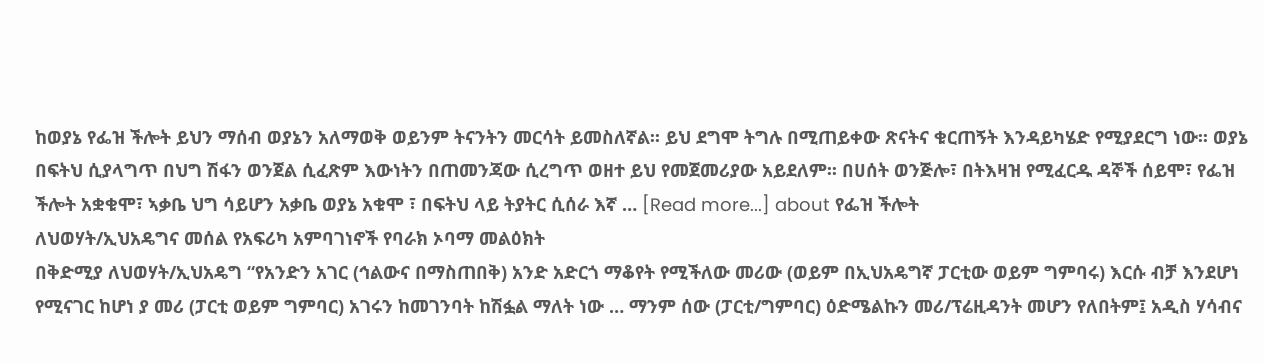ከወያኔ የፌዝ ችሎት ይህን ማሰብ ወያኔን አለማወቅ ወይንም ትናንትን መርሳት ይመስለኛል፡፡ ይህ ደግሞ ትግሉ በሚጠይቀው ጽናትና ቁርጠኝት እንዳይካሄድ የሚያደርግ ነው፡፡ ወያኔ በፍትህ ሲያላግጥ በህግ ሽፋን ወንጀል ሲፈጽም እውነትን በጠመንጃው ሲረግጥ ወዘተ ይህ የመጀመሪያው አይደለም፡፡ በሀሰት ወንጅሎ፣ በትእዛዝ የሚፈርዱ ዳኞች ሰይሞ፣ የፌዝ ችሎት አቋቁሞ፣ ኣቃቤ ህግ ሳይሆን አቃቤ ወያኔ አቁሞ ፣ በፍትህ ላይ ትያትር ሲሰራ እኛ … [Read more...] about የፌዝ ችሎት
ለህወሃት/ኢህአዴግና መሰል የአፍሪካ አምባገነኖች የባራክ ኦባማ መልዕክት
በቅድሚያ ለህወሃት/ኢህአዴግ “የአንድን አገር (ኅልውና በማስጠበቅ) አንድ አድርጎ ማቆየት የሚችለው መሪው (ወይም በኢህአዴግኛ ፓርቲው ወይም ግምባሩ) እርሱ ብቻ እንደሆነ የሚናገር ከሆነ ያ መሪ (ፓርቲ ወይም ግምባር) አገሩን ከመገንባት ከሽፏል ማለት ነው … ማንም ሰው (ፓርቲ/ግምባር) ዕድሜልኩን መሪ/ፕሬዚዳንት መሆን የለበትም፤ አዲስ ሃሳብና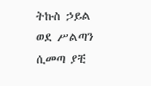ትኩስ ኃይል ወደ ሥልጣን ሲመጣ ያቺ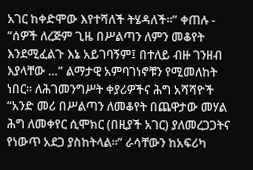አገር ከቀድሞው እየተሻለች ትሄዳለች፡፡” ቀጠሉ - “ሰዎች ለረጅም ጊዜ በሥልጣን ለምን መቆየት እንደሚፈልጉ እኔ አይገባኝም፤ በተለይ ብዙ ገንዘብ እያላቸው …” ልማታዊ አምባገነኖቹን የሚመለከት ነበር፡፡ ለሕገመንግሥት ቀያሪዎችና ሕግ አሻሻዮች “አንድ መሪ በሥልጣን ለመቆየት በጨዋታው መሃል ሕግ ለመቀየር ሲሞክር (በዚያች አገር) ያለመረጋጋትና የነውጥ አደጋ ያስከትላል፡፡” ራሳቸውን ከአፍሪካ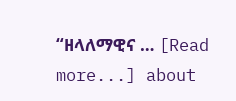“ዘላለማዊና … [Read more...] about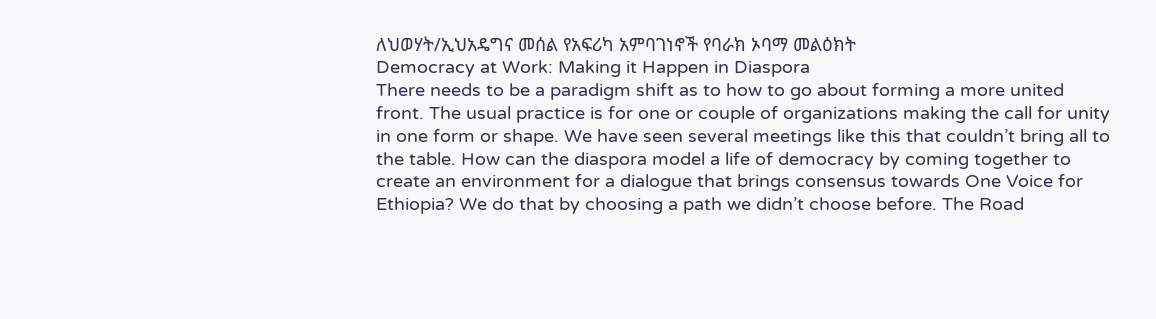ለህወሃት/ኢህአዴግና መሰል የአፍሪካ አምባገነኖች የባራክ ኦባማ መልዕክት
Democracy at Work: Making it Happen in Diaspora
There needs to be a paradigm shift as to how to go about forming a more united front. The usual practice is for one or couple of organizations making the call for unity in one form or shape. We have seen several meetings like this that couldn’t bring all to the table. How can the diaspora model a life of democracy by coming together to create an environment for a dialogue that brings consensus towards One Voice for Ethiopia? We do that by choosing a path we didn’t choose before. The Road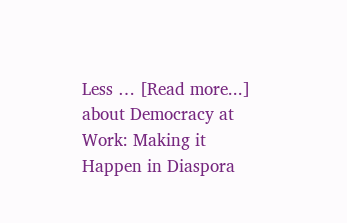Less … [Read more...] about Democracy at Work: Making it Happen in Diaspora